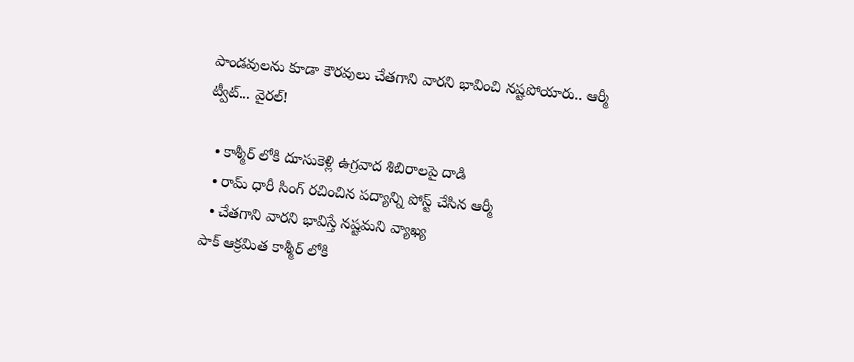పాండవులను కూడా కౌరవులు చేతగాని వారని భావించి నష్టపోయారు.. ఆర్మీ ట్వీట్... వైరల్!

  • కాశ్మీర్ లోకి దూసుకెళ్లి ఉగ్రవాద శిబిరాలపై దాడి
  • రామ్ ధారీ సింగ్ రచించిన పద్యాన్ని పోస్ట్ చేసిన ఆర్మీ
  • చేతగాని వారని భావిస్తే నష్టమని వ్యాఖ్య
పాక్ ఆక్రమిత కాశ్మీర్ లోకి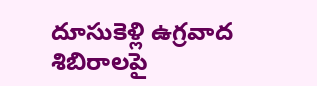దూసుకెళ్లి ఉగ్రవాద శిబిరాలపై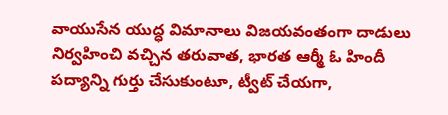వాయుసేన యుద్ధ విమానాలు విజయవంతంగా దాడులు నిర్వహించి వచ్చిన తరువాత, భారత ఆర్మీ ఓ హిందీ పద్యాన్ని గుర్తు చేసుకుంటూ, ట్వీట్ చేయగా,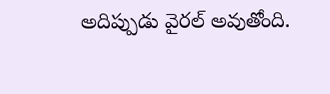అదిప్పుడు వైరల్ అవుతోంది.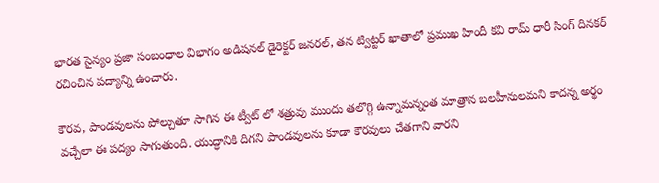భారత సైన్యం ప్రజా సంబంధాల విభాగం అడిషనల్ డైరెక్టర్ జనరల్, తన ట్విట్టర్ ఖాతాలో ప్రముఖ హిందీ కవి రామ్ ధారీ సింగ్ దినకర్ రచించిన పద్యాన్ని ఉంచారు.

కౌరవ, పాండవులను పోల్చుతూ సాగిన ఈ ట్వీట్ లో శత్రువు ముందు తలొగ్గి ఉన్నామన్నంత మాత్రాన బలహీనులమని కాదన్న అర్థం వచ్చేలా ఈ పద్యం సాగుతుంది. యుద్ధానికి దిగని పాండవులను కూడా కౌరవులు చేతగాని వారని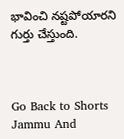భావించి నష్టపోయారని గుర్తు చేస్తుంది.



Go Back to Shorts
Jammu And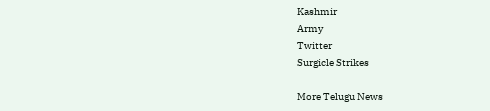Kashmir
Army
Twitter
Surgicle Strikes

More Telugu News